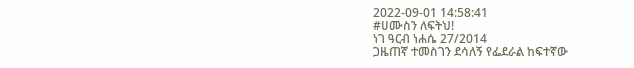2022-09-01 14:58:41
#ሀሙስን ለፍትህ!
ነገ ዓርብ ነሐሴ 27/2014
ጋዜጠኛ ተመስገን ደሳለኝ የፌደራል ከፍተኛው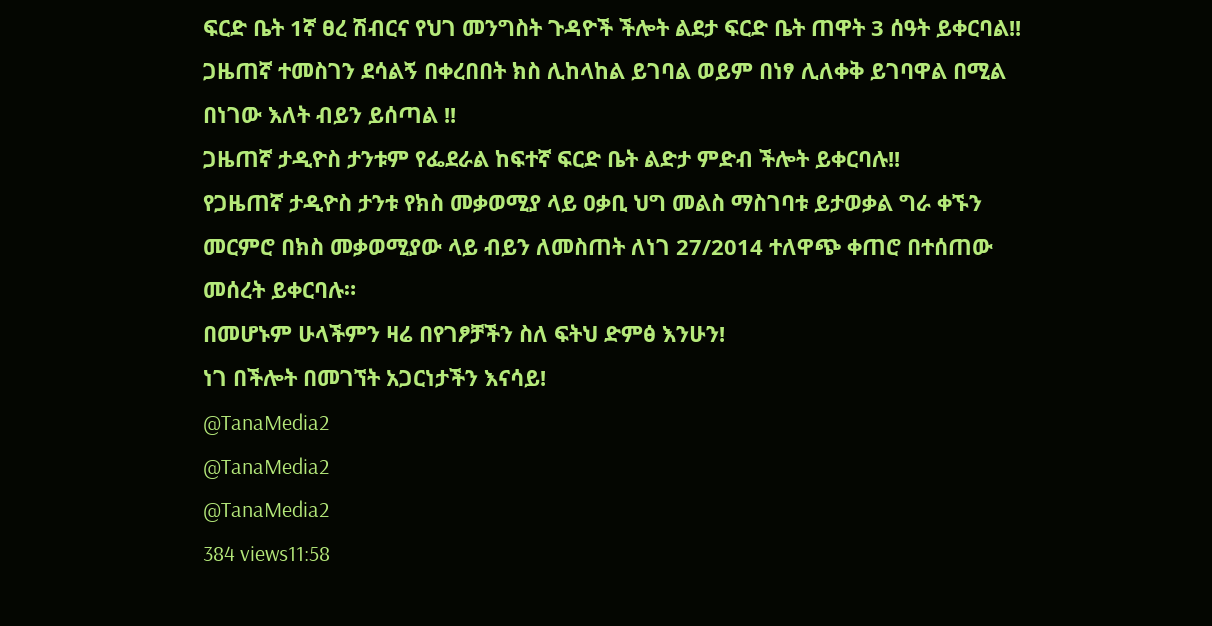ፍርድ ቤት 1ኛ ፀረ ሽብርና የህገ መንግስት ጉዳዮች ችሎት ልደታ ፍርድ ቤት ጠዋት 3 ሰዓት ይቀርባል!!
ጋዜጠኛ ተመስገን ደሳልኝ በቀረበበት ክስ ሊከላከል ይገባል ወይም በነፃ ሊለቀቅ ይገባዋል በሚል በነገው እለት ብይን ይሰጣል !!
ጋዜጠኛ ታዲዮስ ታንቱም የፌደራል ከፍተኛ ፍርድ ቤት ልድታ ምድብ ችሎት ይቀርባሉ!!
የጋዜጠኛ ታዲዮስ ታንቱ የክስ መቃወሚያ ላይ ዐቃቢ ህግ መልስ ማስገባቱ ይታወቃል ግራ ቀኙን መርምሮ በክስ መቃወሚያው ላይ ብይን ለመስጠት ለነገ 27/2014 ተለዋጭ ቀጠሮ በተሰጠው መሰረት ይቀርባሉ።
በመሆኑም ሁላችምን ዛሬ በየገፆቻችን ስለ ፍትህ ድምፅ እንሁን!
ነገ በችሎት በመገኘት አጋርነታችን እናሳይ!
@TanaMedia2
@TanaMedia2
@TanaMedia2
384 views11:58